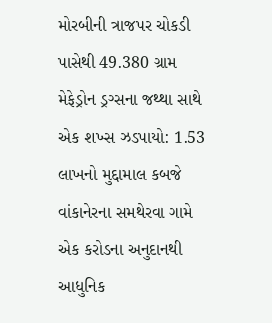મોરબીની ત્રાજપર ચોકડી પાસેથી 49.380 ગ્રામ મેફેડ્રોન ડ્રગ્સના જથ્થા સાથે એક શખ્સ ઝડપાયો: 1.53 લાખનો મુદ્દામાલ કબજે વાંકાનેરના સમથેરવા ગામે એક કરોડના અનુદાનથી આધુનિક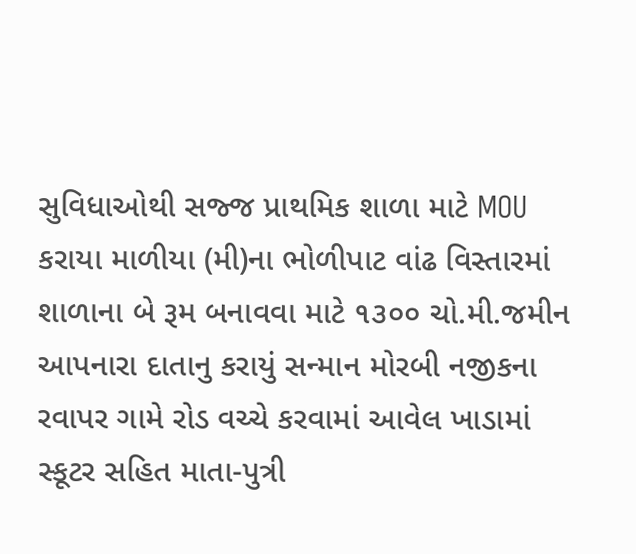સુવિધાઓથી સજ્જ પ્રાથમિક શાળા માટે MOU કરાયા માળીયા (મી)ના ભોળીપાટ વાંઢ વિસ્તારમાં શાળાના બે રૂમ બનાવવા માટે ૧૩૦૦ ચો.મી.જમીન આપનારા દાતાનુ કરાયું સન્માન મોરબી નજીકના રવાપર ગામે રોડ વચ્ચે કરવામાં આવેલ ખાડામાં સ્કૂટર સહિત માતા-પુત્રી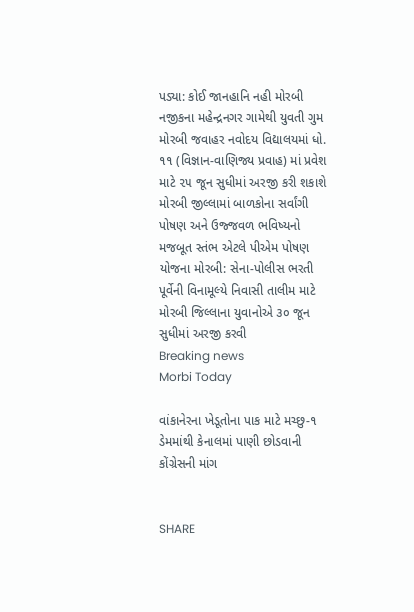પડ્યા: કોઈ જાનહાનિ નહી મોરબી નજીકના મહેન્દ્રનગર ગામેથી યુવતી ગુમ મોરબી જવાહર નવોદય વિદ્યાલયમાં ધો. ૧૧ (વિજ્ઞાન-વાણિજ્ય પ્રવાહ) માં પ્રવેશ માટે ૨૫ જૂન સુધીમાં અરજી કરી શકાશે મોરબી જીલ્લામાં બાળકોના સર્વાંગી પોષણ અને ઉજ્જવળ ભવિષ્યનો મજબૂત સ્તંભ એટલે પીએમ પોષણ યોજના મોરબી: સેના-પોલીસ ભરતી પૂર્વેની વિનામૂલ્યે નિવાસી તાલીમ માટે મોરબી જિલ્લાના યુવાનોએ ૩૦ જૂન સુધીમાં અરજી કરવી
Breaking news
Morbi Today

વાંકાનેરના ખેડૂતોના પાક માટે મચ્છુ-૧ ડેમમાંથી કેનાલમાં પાણી છોડવાની કોંગ્રેસની માંગ


SHARE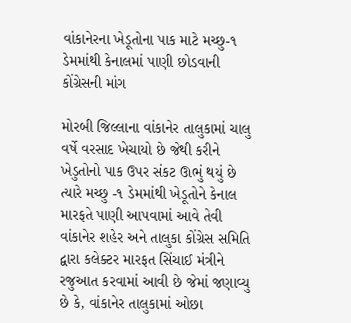વાંકાનેરના ખેડૂતોના પાક માટે મચ્છુ-૧ ડેમમાંથી કેનાલમાં પાણી છોડવાની કોંગ્રેસની માંગ

મોરબી જિલ્લાના વાંકાનેર તાલુકામાં ચાલુ વર્ષે વરસાદ ખેચાયો છે જેથી કરીને ખેડુતોનો પાક ઉપર સંકટ ઊભું થયું છે ત્યારે મચ્છુ -૧ ડેમમાંથી ખેડૂતોને કેનાલ મારફતે પાણી આપવામાં આવે તેવી વાંકાનેર શહેર અને તાલુકા કોંગ્રેસ સમિતિ દ્વારા કલેક્ટર મારફત સિંચાઈ મંત્રીને રજુઆત કરવામાં આવી છે જેમાં જણાવ્યુ છે કે, વાંકાનેર તાલુકામાં ઓછા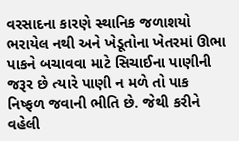વરસાદના કારણે સ્થાનિક જળાશયો ભરાયેલ નથી અને ખેડૂતોના ખેતરમાં ઊભા પાકને બચાવવા માટે સિચાઈના પાણીની જરૂર છે ત્યારે પાણી ન મળે તો પાક નિષ્ફળ જવાની ભીતિ છે. જેથી કરીને વહેલી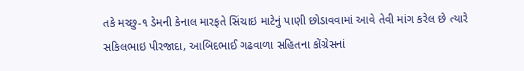તકે મચ્છુ-૧ ડેમની કેનાલ મારફતે સિંચાઇ માટેનું પાણી છોડાવવામાં આવે તેવી માંગ કરેલ છે ત્યારે સકિલભાઇ પીરજાદા, આબિદભાઈ ગઢવાળા સહિતના કોંગ્રેસનાં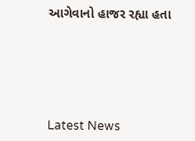આગેવાનો હાજર રહ્યા હતા






Latest News